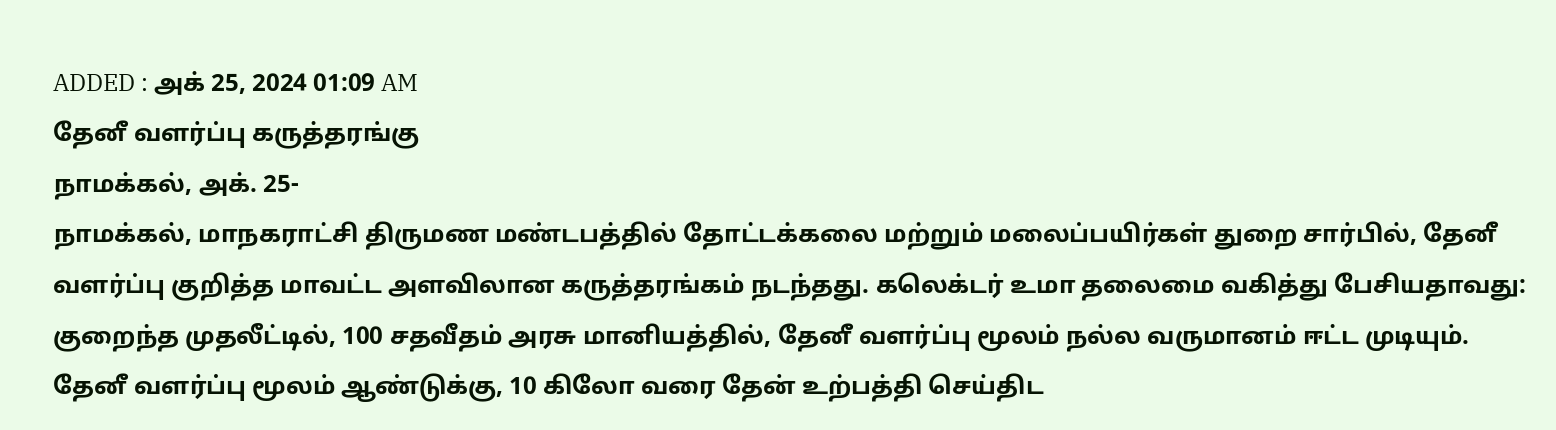ADDED : அக் 25, 2024 01:09 AM
தேனீ வளர்ப்பு கருத்தரங்கு
நாமக்கல், அக். 25-
நாமக்கல், மாநகராட்சி திருமண மண்டபத்தில் தோட்டக்கலை மற்றும் மலைப்பயிர்கள் துறை சார்பில், தேனீ வளர்ப்பு குறித்த மாவட்ட அளவிலான கருத்தரங்கம் நடந்தது. கலெக்டர் உமா தலைமை வகித்து பேசியதாவது:
குறைந்த முதலீட்டில், 100 சதவீதம் அரசு மானியத்தில், தேனீ வளர்ப்பு மூலம் நல்ல வருமானம் ஈட்ட முடியும். தேனீ வளர்ப்பு மூலம் ஆண்டுக்கு, 10 கிலோ வரை தேன் உற்பத்தி செய்திட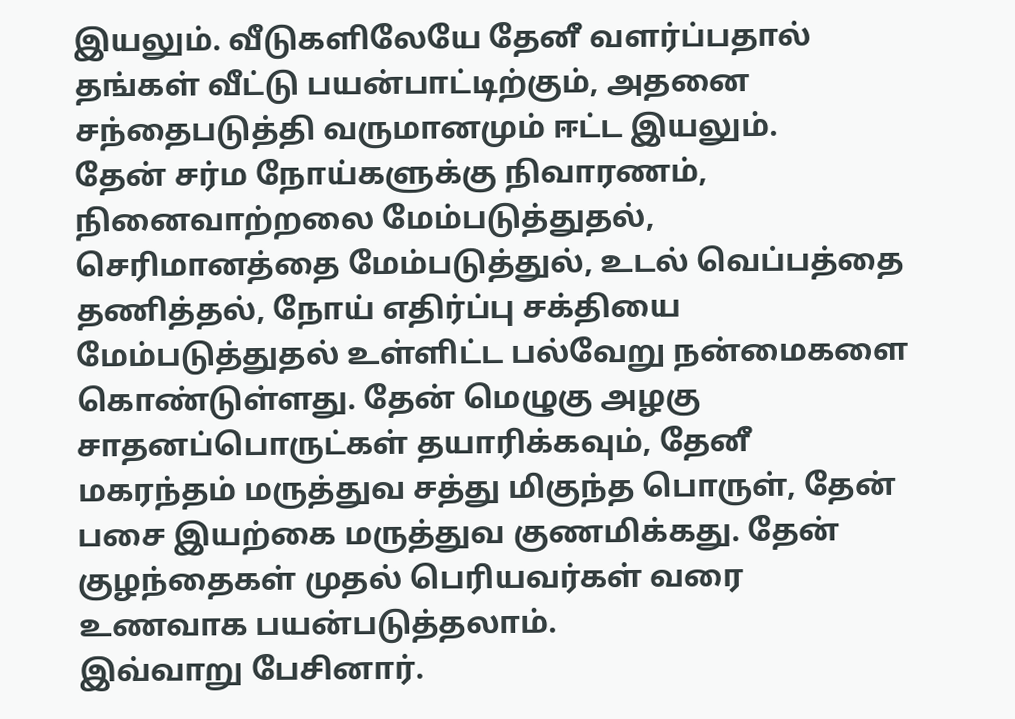இயலும். வீடுகளிலேயே தேனீ வளர்ப்பதால் தங்கள் வீட்டு பயன்பாட்டிற்கும், அதனை சந்தைபடுத்தி வருமானமும் ஈட்ட இயலும்.
தேன் சர்ம நோய்களுக்கு நிவாரணம், நினைவாற்றலை மேம்படுத்துதல், செரிமானத்தை மேம்படுத்துல், உடல் வெப்பத்தை தணித்தல், நோய் எதிர்ப்பு சக்தியை மேம்படுத்துதல் உள்ளிட்ட பல்வேறு நன்மைகளை கொண்டுள்ளது. தேன் மெழுகு அழகு சாதனப்பொருட்கள் தயாரிக்கவும், தேனீ மகரந்தம் மருத்துவ சத்து மிகுந்த பொருள், தேன் பசை இயற்கை மருத்துவ குணமிக்கது. தேன் குழந்தைகள் முதல் பெரியவர்கள் வரை உணவாக பயன்படுத்தலாம்.
இவ்வாறு பேசினார்.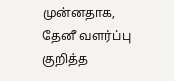முன்னதாக, தேனீ வளர்ப்பு குறித்த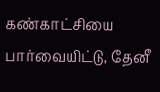கண்காட்சியை பார்வையிட்டு, தேனீ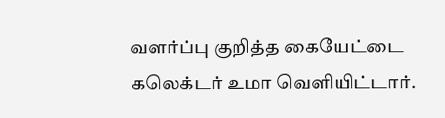வளர்ப்பு குறித்த கையேட்டை கலெக்டர் உமா வெளியிட்டார்.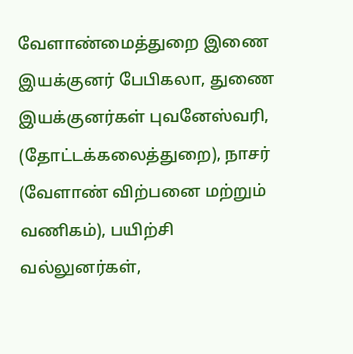வேளாண்மைத்துறை இணை இயக்குனர் பேபிகலா, துணை இயக்குனர்கள் புவனேஸ்வரி, (தோட்டக்கலைத்துறை), நாசர் (வேளாண் விற்பனை மற்றும் வணிகம்), பயிற்சி வல்லுனர்கள்,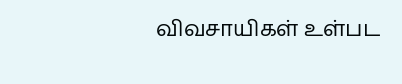விவசாயிகள் உள்பட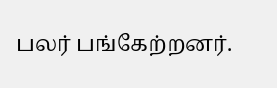பலர் பங்கேற்றனர்.